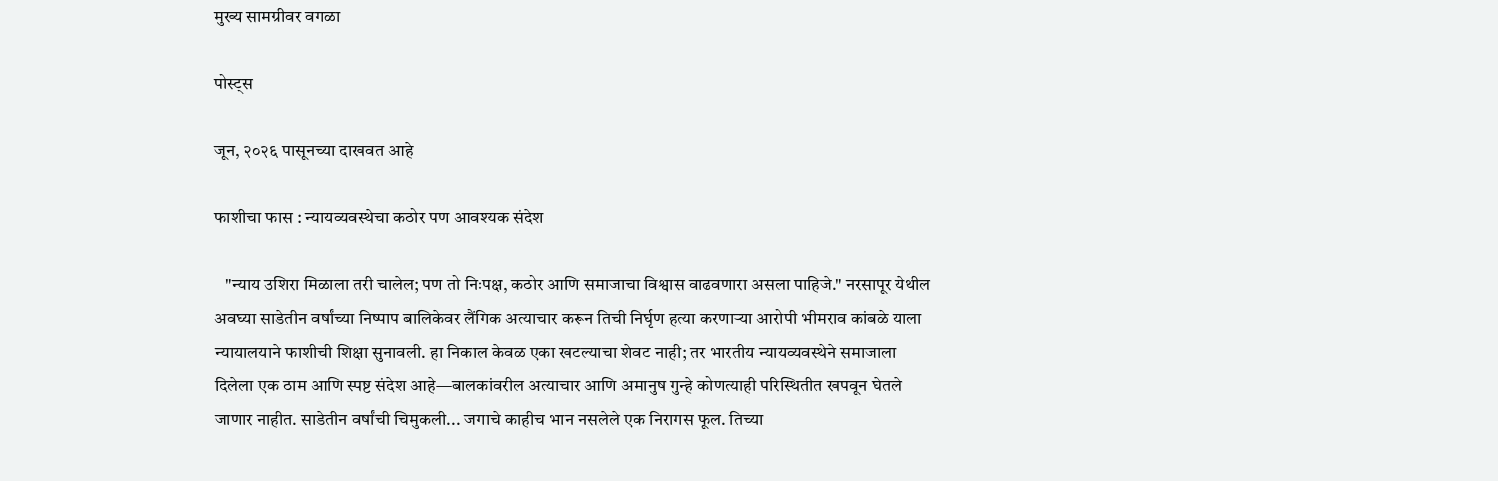मुख्य सामग्रीवर वगळा

पोस्ट्स

जून, २०२६ पासूनच्या दाखवत आहे

फाशीचा फास : न्यायव्यवस्थेचा कठोर पण आवश्यक संदेश

   "न्याय उशिरा मिळाला तरी चालेल; पण तो निःपक्ष, कठोर आणि समाजाचा विश्वास वाढवणारा असला पाहिजे." नरसापूर येथील अवघ्या साडेतीन वर्षांच्या निष्पाप बालिकेवर लैंगिक अत्याचार करून तिची निर्घृण हत्या करणाऱ्या आरोपी भीमराव कांबळे याला न्यायालयाने फाशीची शिक्षा सुनावली. हा निकाल केवळ एका खटल्याचा शेवट नाही; तर भारतीय न्यायव्यवस्थेने समाजाला दिलेला एक ठाम आणि स्पष्ट संदेश आहे—बालकांवरील अत्याचार आणि अमानुष गुन्हे कोणत्याही परिस्थितीत खपवून घेतले जाणार नाहीत. साडेतीन वर्षांची चिमुकली... जगाचे काहीच भान नसलेले एक निरागस फूल. तिच्या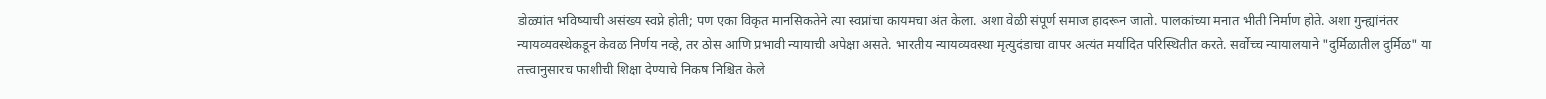डोळ्यांत भविष्याची असंख्य स्वप्ने होती; पण एका विकृत मानसिकतेने त्या स्वप्नांचा कायमचा अंत केला. अशा वेळी संपूर्ण समाज हादरून जातो. पालकांच्या मनात भीती निर्माण होते. अशा गुन्ह्यांनंतर न्यायव्यवस्थेकडून केवळ निर्णय नव्हे, तर ठोस आणि प्रभावी न्यायाची अपेक्षा असते. भारतीय न्यायव्यवस्था मृत्युदंडाचा वापर अत्यंत मर्यादित परिस्थितीत करते. सर्वोच्च न्यायालयाने "दुर्मिळातील दुर्मिळ" या तत्त्वानुसारच फाशीची शिक्षा देण्याचे निकष निश्चित केले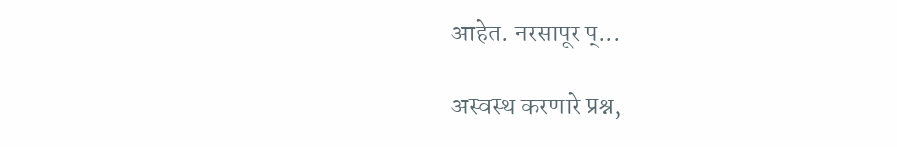आहेत. नरसापूर प्...

अस्वस्थ करणारे प्रश्न,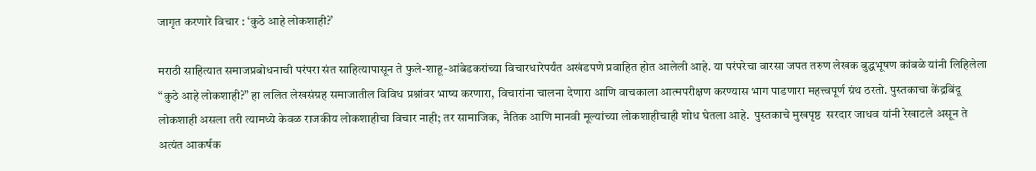जागृत करणारे विचार : ‘कुठे आहे लोकशाही?’

मराठी साहित्यात समाजप्रबोधनाची परंपरा संत साहित्यापासून ते फुले-शाहू-आंबेडकरांच्या विचारधारेपर्यंत अखंडपणे प्रवाहित होत आलेली आहे. या परंपरेचा वारसा जपत तरुण लेखक बुद्धभूषण कांबळे यांनी लिहिलेला “कुठे आहे लोकशाही?” हा ललित लेखसंग्रह समाजातील विविध प्रश्नांवर भाष्य करणारा, विचारांना चालना देणारा आणि वाचकाला आत्मपरीक्षण करण्यास भाग पाडणारा महत्त्वपूर्ण ग्रंथ ठरतो. पुस्तकाचा केंद्रबिंदू लोकशाही असला तरी त्यामध्ये केवळ राजकीय लोकशाहीचा विचार नाही; तर सामाजिक, नैतिक आणि मानवी मूल्यांच्या लोकशाहीचाही शोध घेतला आहे.  पुस्तकाचे मुखपृष्ठ  सरदार जाधव यांनी रेखाटले असून ते अत्यंत आकर्षक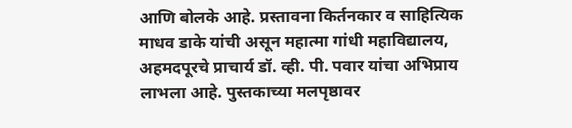आणि बोलके आहे. प्रस्तावना किर्तनकार व साहित्यिक माधव डाके यांची असून महात्मा गांधी महाविद्यालय, अहमदपूरचे प्राचार्य डॉ. व्ही. पी. पवार यांचा अभिप्राय लाभला आहे. पुस्तकाच्या मलपृष्ठावर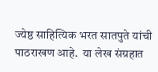ज्येष्ठ साहित्यिक भरत सातपुते यांची पाठराखण आहे.  या लेख संग्रहात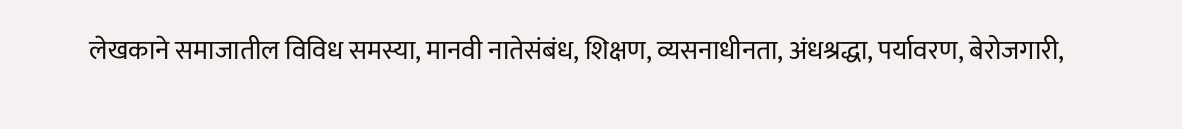लेखकाने समाजातील विविध समस्या, मानवी नातेसंबंध, शिक्षण, व्यसनाधीनता, अंधश्रद्धा, पर्यावरण, बेरोजगारी,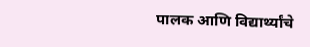पालक आणि विद्यार्थ्यांचे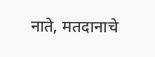नाते, मतदानाचे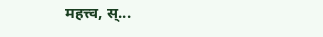महत्त्व, स्...